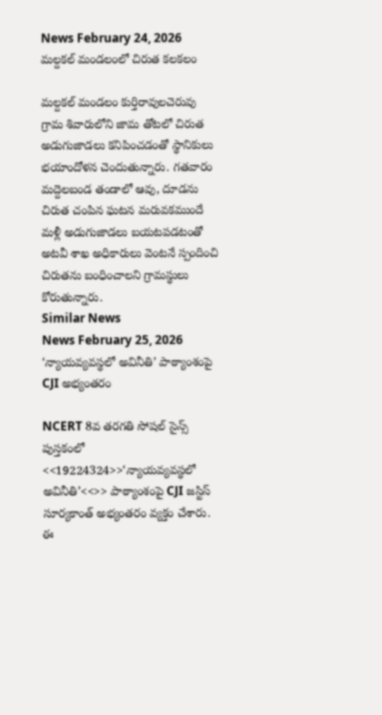News February 24, 2026
మల్దకల్ మండలంలో చిరుత కలకలం

మల్దకల్ మండలం కుర్తిరావులచెరువు గ్రామ శివారులోని జామ తోటలో చిరుత అడుగుజాడలు కనిపించడంతో స్థానికులు భయాందోళన చెందుతున్నారు. గతవారం మద్దెలబండ తండాలో ఆవు, దూడను చిరుత చంపిన ఘటన మరువకముందే మళ్లీ అడుగుజాడలు బయటపడటంతో అటవీ శాఖ అధికారులు వెంటనే స్పందించి చిరుతను బంధించాలని గ్రామస్థులు కోరుతున్నారు.
Similar News
News February 25, 2026
‘న్యాయవ్యవస్థలో అవినీతి’ పాఠ్యాంశంపై CJI అభ్యంతరం

NCERT 8వ తరగతి సోషల్ సైన్స్ పుస్తకంలో <<19224324>>‘న్యాయవ్యవస్థలో అవినీతి’<<>> పాఠ్యాంశంపై CJI జస్టిస్ సూర్యకాంత్ అభ్యంతరం వ్యక్తం చేశారు. ఈ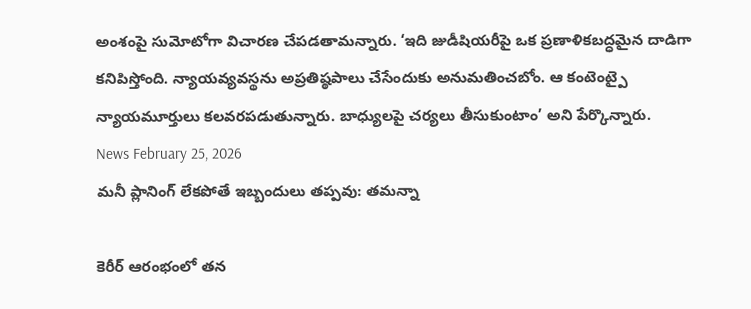అంశంపై సుమోటోగా విచారణ చేపడతామన్నారు. ‘ఇది జుడీషియరీపై ఒక ప్రణాళికబద్ధమైన దాడిగా కనిపిస్తోంది. న్యాయవ్యవస్థను అప్రతిష్ఠపాలు చేసేందుకు అనుమతించబోం. ఆ కంటెంట్పై న్యాయమూర్తులు కలవరపడుతున్నారు. బాధ్యులపై చర్యలు తీసుకుంటాం’ అని పేర్కొన్నారు.
News February 25, 2026
మనీ ప్లానింగ్ లేకపోతే ఇబ్బందులు తప్పవు: తమన్నా

కెరీర్ ఆరంభంలో తన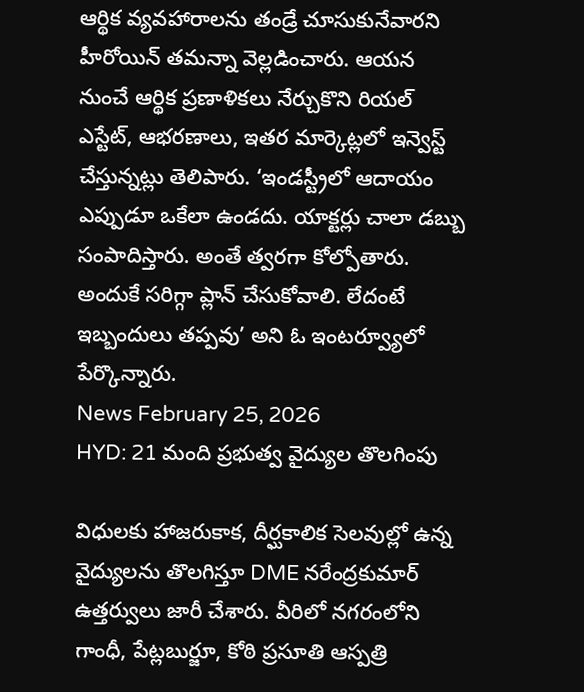ఆర్థిక వ్యవహారాలను తండ్రే చూసుకునేవారని హీరోయిన్ తమన్నా వెల్లడించారు. ఆయన నుంచే ఆర్థిక ప్రణాళికలు నేర్చుకొని రియల్ ఎస్టేట్, ఆభరణాలు, ఇతర మార్కెట్లలో ఇన్వెస్ట్ చేస్తున్నట్లు తెలిపారు. ‘ఇండస్ట్రీలో ఆదాయం ఎప్పుడూ ఒకేలా ఉండదు. యాక్టర్లు చాలా డబ్బు సంపాదిస్తారు. అంతే త్వరగా కోల్పోతారు. అందుకే సరిగ్గా ప్లాన్ చేసుకోవాలి. లేదంటే ఇబ్బందులు తప్పవు’ అని ఓ ఇంటర్వ్యూలో పేర్కొన్నారు.
News February 25, 2026
HYD: 21 మంది ప్రభుత్వ వైద్యుల తొలగింపు

విధులకు హాజరుకాక, దీర్ఘకాలిక సెలవుల్లో ఉన్న వైద్యులను తొలగిస్తూ DME నరేంద్రకుమార్ ఉత్తర్వులు జారీ చేశారు. వీరిలో నగరంలోని గాంధీ, పేట్లబుర్జూ, కోఠి ప్రసూతి ఆస్పత్రి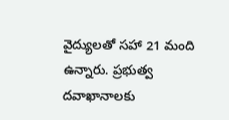వైద్యులతో సహా 21 మంది ఉన్నారు. ప్రభుత్వ దవాఖానాలకు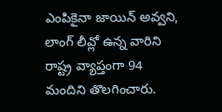ఎంపికైనా జాయిన్ అవ్వని, లాంగ్ లీవ్లో ఉన్న వారిని రాష్ట్ర వ్యాప్తంగా 94 మందిని తొలగించారు.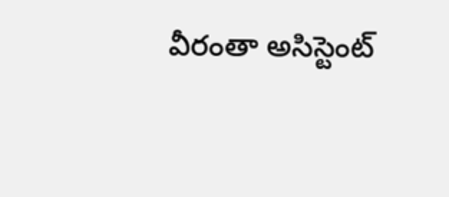వీరంతా అసిస్టెంట్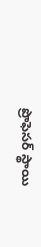ప్రొఫెసర్ స్థాయి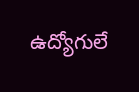ఉద్యోగులే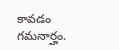కావడం గమనార్హం.